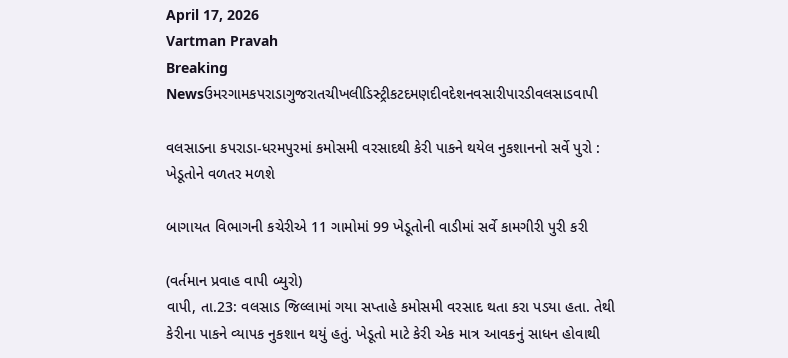April 17, 2026
Vartman Pravah
Breaking Newsઉમરગામકપરાડાગુજરાતચીખલીડિસ્ટ્રીકટદમણદીવદેશનવસારીપારડીવલસાડવાપી

વલસાડના કપરાડા-ધરમપુરમાં કમોસમી વરસાદથી કેરી પાકને થયેલ નુકશાનનો સર્વે પુરો : ખેડૂતોને વળતર મળશે

બાગાયત વિભાગની કચેરીએ 11 ગામોમાં 99 ખેડૂતોની વાડીમાં સર્વે કામગીરી પુરી કરી

(વર્તમાન પ્રવાહ વાપી બ્‍યુરો)
વાપી, તા.23: વલસાડ જિલ્લામાં ગયા સપ્તાહે કમોસમી વરસાદ થતા કરા પડયા હતા. તેથી કેરીના પાકને વ્‍યાપક નુકશાન થયું હતું. ખેડૂતો માટે કેરી એક માત્ર આવકનું સાધન હોવાથી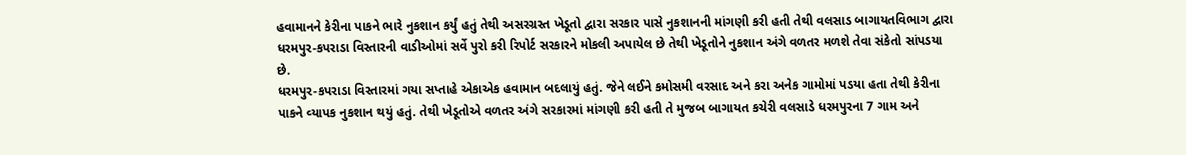હવામાનને કેરીના પાકને ભારે નુકશાન કર્યું હતું તેથી અસરગ્રસ્‍ત ખેડૂતો દ્વારા સરકાર પાસે નુકશાનની માંગણી કરી હતી તેથી વલસાડ બાગાયતવિભાગ દ્વારા ધરમપુર-કપરાડા વિસ્‍તારની વાડીઓમાં સર્વે પુરો કરી રિપોર્ટ સરકારને મોકલી અપાયેલ છે તેથી ખેડૂતોને નુકશાન અંગે વળતર મળશે તેવા સંકેતો સાંપડયા છે.
ધરમપુર-કપરાડા વિસ્‍તારમાં ગયા સપ્તાહે એકાએક હવામાન બદલાયું હતું. જેને લઈને કમોસમી વરસાદ અને કરા અનેક ગામોમાં પડયા હતા તેથી કેરીના પાકને વ્‍યાપક નુકશાન થયું હતું. તેથી ખેડૂતોએ વળતર અંગે સરકારમાં માંગણી કરી હતી તે મુજબ બાગાયત કચેરી વલસાડે ધરમપુરના 7 ગામ અને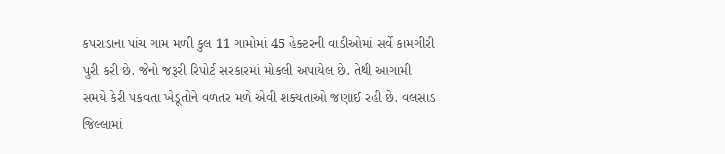કપરાડાના પાંચ ગામ મળી કુલ 11 ગામોમાં 45 હેક્‍ટરની વાડીઓમાં સર્વે કામગીરી પુરી કરી છે. જેનો જરૂરી રિપોર્ટ સરકારમાં મોકલી અપાયેલ છે. તેથી આગામી સમયે કેરી પકવતા ખેડૂતોને વળતર મળે એવી શક્‍યતાઓ જણાઈ રહી છે. વલસાડ જિલ્લામાં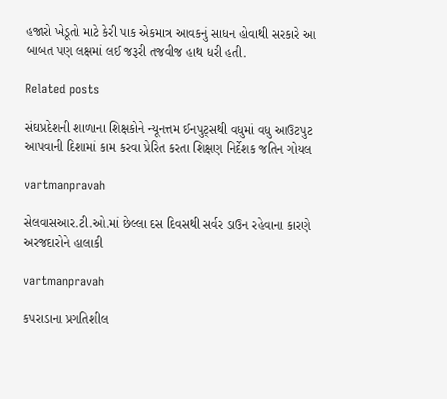હજારો ખેડૂતો માટે કેરી પાક એકમાત્ર આવકનું સાધન હોવાથી સરકારે આ બાબત પણ લક્ષમાં લઈ જરૂરી તજવીજ હાથ ધરી હતી.

Related posts

સંઘપ્રદેશની શાળાના શિક્ષકોને ન્‍યૂનત્તમ ઈનપુટ્‍સથી વધુમાં વધુ આઉટપુટ આપવાની દિશામાં કામ કરવા પ્રેરિત કરતા શિક્ષણ નિર્દેશક જતિન ગોયલ

vartmanpravah

સેલવાસઆર.ટી.ઓ.માં છેલ્લા દસ દિવસથી સર્વર ડાઉન રહેવાના કારણે અરજદારોને હાલાકી

vartmanpravah

કપરાડાના પ્રગતિશીલ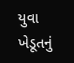યુવા ખેડૂતનું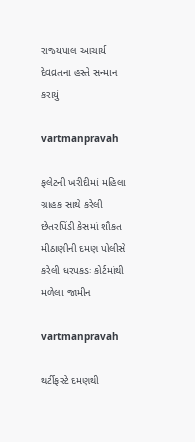રાજ્‍યપાલ આચાર્ય દેવવ્રતના હસ્‍તે સન્‍માન કરાયું

vartmanpravah

ફલેટની ખરીદીમાં મહિલા ગ્રાહક સાથે કરેલી છેતરપિંડી કેસમાં શૌકત મીઠાણીની દમણ પોલીસે કરેલી ધરપકડઃ કોર્ટમાંથી મળેલા જામીન

vartmanpravah

થર્ટીફસ્‍ટે દમણથી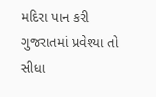મદિરા પાન કરી ગુજરાતમાં પ્રવેશ્‍યા તો સીધા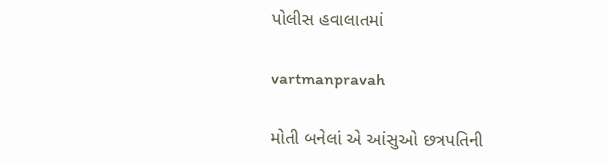પોલીસ હવાલાતમાં

vartmanpravah

મોતી બનેલાં એ આંસુઓ છત્રપતિની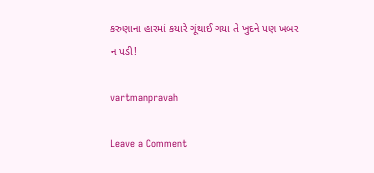કરુણાના હારમાં કયારે ગૂંથાઈ ગયા તે ખુદને પણ ખબર ન પડી!

vartmanpravah

Leave a Comment